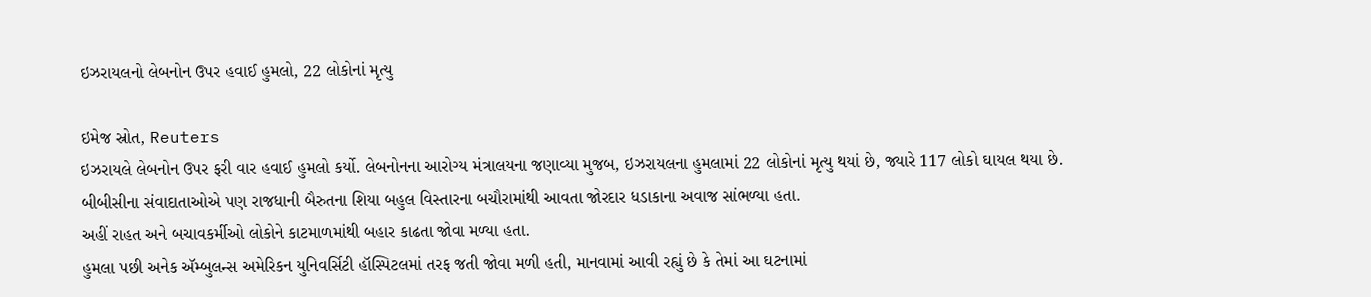ઇઝરાયલનો લેબનોન ઉપર હવાઈ હુમલો, 22 લોકોનાં મૃત્યુ

ઇમેજ સ્રોત, Reuters
ઇઝરાયલે લેબનોન ઉપર ફરી વાર હવાઈ હુમલો કર્યો. લેબનોનના આરોગ્ય મંત્રાલયના જણાવ્યા મુજબ, ઇઝરાયલના હુમલામાં 22 લોકોનાં મૃત્યુ થયાં છે, જ્યારે 117 લોકો ઘાયલ થયા છે.
બીબીસીના સંવાદાતાઓએ પણ રાજધાની બૈરુતના શિયા બહુલ વિસ્તારના બચૌરામાંથી આવતા જોરદાર ધડાકાના અવાજ સાંભળ્યા હતા.
અહીં રાહત અને બચાવકર્મીઓ લોકોને કાટમાળમાંથી બહાર કાઢતા જોવા મળ્યા હતા.
હુમલા પછી અનેક ઍમ્બુલન્સ અમેરિકન યુનિવર્સિટી હૉસ્પિટલમાં તરફ જતી જોવા મળી હતી, માનવામાં આવી રહ્યું છે કે તેમાં આ ઘટનામાં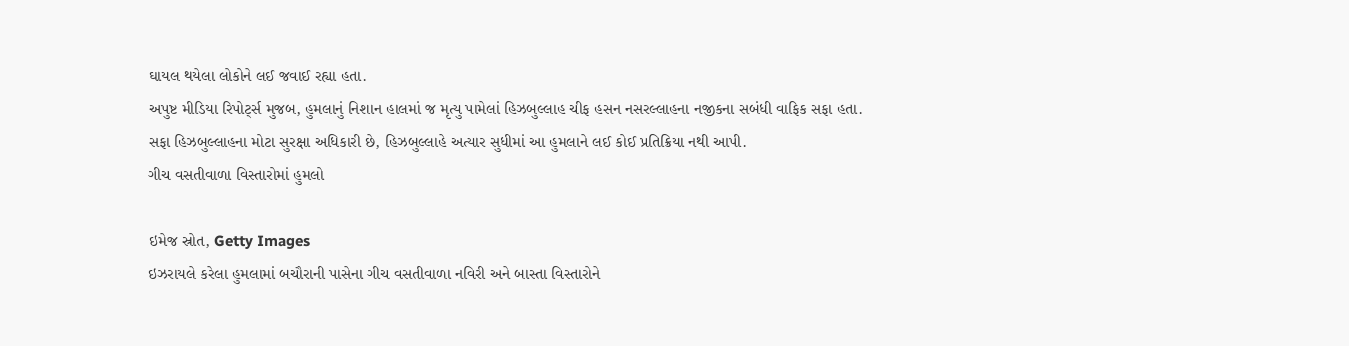ઘાયલ થયેલા લોકોને લઈ જવાઈ રહ્યા હતા.
અપુષ્ટ મીડિયા રિપોર્ટ્સ મુજબ, હુમલાનું નિશાન હાલમાં જ મૃત્યુ પામેલાં હિઝબુલ્લાહ ચીફ હસન નસરલ્લાહના નજીકના સબંધી વાફિક સફા હતા.
સફા હિઝબુલ્લાહના મોટા સુરક્ષા અધિકારી છે, હિઝબુલ્લાહે અત્યાર સુધીમાં આ હુમલાને લઈ કોઈ પ્રતિક્રિયા નથી આપી.
ગીચ વસતીવાળા વિસ્તારોમાં હુમલો

ઇમેજ સ્રોત, Getty Images
ઇઝરાયલે કરેલા હુમલામાં બચૌરાની પાસેના ગીચ વસતીવાળા નવિરી અને બાસ્તા વિસ્તારોને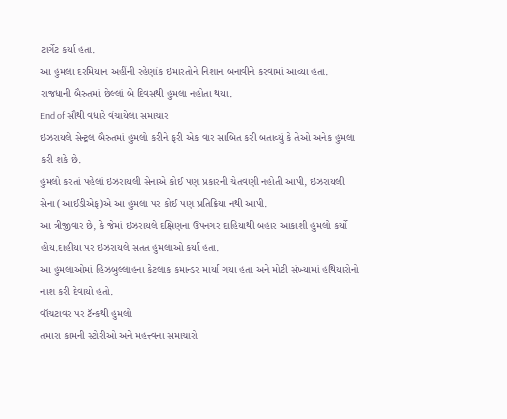ટાર્ગેટ કર્યા હતા.
આ હુમલા દરમિયાન અહીંની રહેણાંક ઇમારતોને નિશાન બનાવીને કરવામાં આવ્યા હતા. રાજધાની બૈરુતમાં છેલ્લાં બે દિવસથી હુમલા નહોતા થયા.
End of સૌથી વધારે વંચાયેલા સમાચાર
ઇઝરાયલે સેન્ટ્રલ બૈરુતમાં હુમલો કરીને ફરી એક વાર સાબિત કરી બતાવ્યું કે તેઓ અનેક હુમલા કરી શકે છે.
હુમલો કરતાં પહેલાં ઇઝરાયલી સેનાએ કોઈ પણ પ્રકારની ચેતવણી નહોતી આપી, ઇઝરાયલી સેના (આઈડીએફ)એ આ હુમલા પર કોઈ પણ પ્રતિક્રિયા નથી આપી.
આ ત્રીજીવાર છે, કે જેમાં ઇઝરાયલે દક્ષિણના ઉપનગર દાહિયાથી બહાર આકાશી હુમલો કર્યો હોય.દાહીયા પર ઇઝરાયલે સતત હુમલાઓ કર્યા હતા.
આ હુમલાઓમાં હિઝબુલ્લાહના કેટલાક કમાન્ડર માર્યા ગયા હતા અને મોટી સંખ્યામાં હથિયારોનો નાશ કરી દેવાયો હતો.
વૉચટાવર પર ટૅન્કથી હુમલો
તમારા કામની સ્ટોરીઓ અને મહત્ત્વના સમાચારો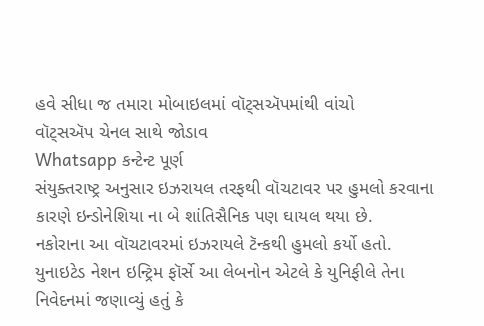હવે સીધા જ તમારા મોબાઇલમાં વૉટ્સઍપમાંથી વાંચો
વૉટ્સઍપ ચેનલ સાથે જોડાવ
Whatsapp કન્ટેન્ટ પૂર્ણ
સંયુક્તરાષ્ટ્ર અનુસાર ઇઝરાયલ તરફથી વૉચટાવર પર હુમલો કરવાના કારણે ઇન્ડોનેશિયા ના બે શાંતિસૈનિક પણ ઘાયલ થયા છે.
નકોરાના આ વૉચટાવરમાં ઇઝરાયલે ટૅન્કથી હુમલો કર્યો હતો.
યુનાઇટેડ નેશન ઇન્ટ્રિમ ફૉર્સે આ લેબનોન એટલે કે યુનિફીલે તેના નિવેદનમાં જણાવ્યું હતું કે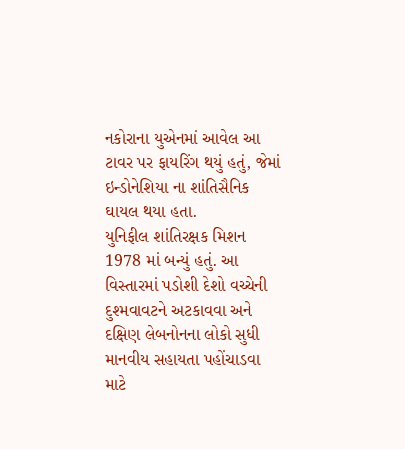નકોરાના યુએનમાં આવેલ આ ટાવર પર ફાયરિંગ થયું હતું, જેમાં ઇન્ડોનેશિયા ના શાંતિસૈનિક ઘાયલ થયા હતા.
યુનિફીલ શાંતિરક્ષક મિશન 1978 માં બન્યું હતું. આ વિસ્તારમાં પડોશી દેશો વચ્ચેની દુશ્મવાવટને અટકાવવા અને દક્ષિણ લેબનોનના લોકો સુધી માનવીય સહાયતા પહોંચાડવા માટે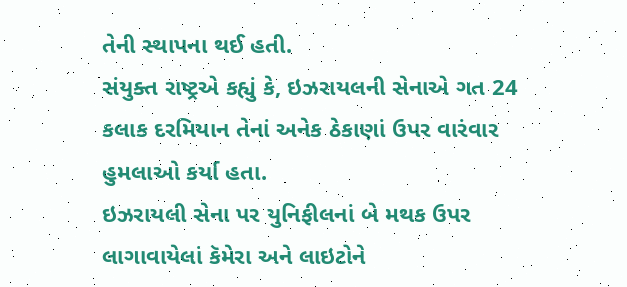તેની સ્થાપના થઈ હતી.
સંયુક્ત રાષ્ટ્રએ કહ્યું કે, ઇઝરાયલની સેનાએ ગત 24 કલાક દરમિયાન તેનાં અનેક ઠેકાણાં ઉપર વારંવાર હુમલાઓ કર્યા હતા.
ઇઝરાયલી સેના પર યુનિફીલનાં બે મથક ઉપર લાગાવાયેલાં કૅમેરા અને લાઇટોને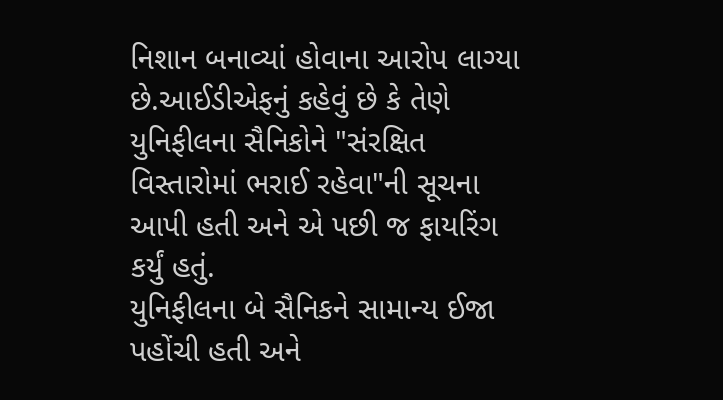નિશાન બનાવ્યાં હોવાના આરોપ લાગ્યા છે.આઈડીએફનું કહેવું છે કે તેણે યુનિફીલના સૈનિકોને "સંરક્ષિત વિસ્તારોમાં ભરાઈ રહેવા"ની સૂચના આપી હતી અને એ પછી જ ફાયરિંગ કર્યું હતું.
યુનિફીલના બે સૈનિકને સામાન્ય ઈજા પહોંચી હતી અને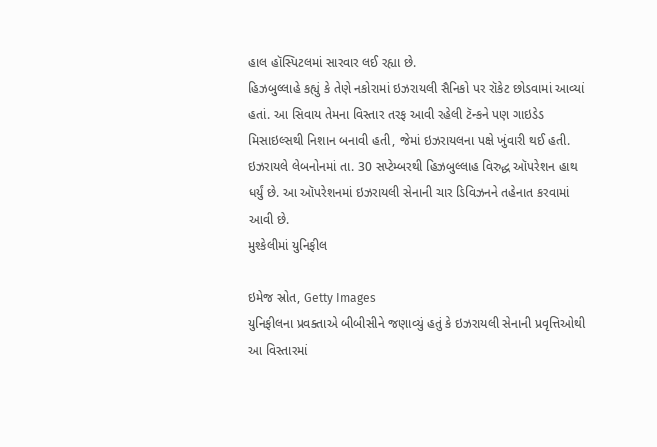હાલ હૉસ્પિટલમાં સારવાર લઈ રહ્યા છે.
હિઝબુલ્લાહે કહ્યું કે તેણે નકોરામાં ઇઝરાયલી સૈનિકો પર રૉકેટ છોડવામાં આવ્યાં હતાં. આ સિવાય તેમના વિસ્તાર તરફ આવી રહેલી ટૅન્કને પણ ગાઇડેડ મિસાઇલ્સથી નિશાન બનાવી હતી, જેમાં ઇઝરાયલના પક્ષે ખુંવારી થઈ હતી.
ઇઝરાયલે લેબનોનમાં તા. 30 સપ્ટેમ્બરથી હિઝબુલ્લાહ વિરુદ્ધ ઑપરેશન હાથ ધર્યું છે. આ ઑપરેશનમાં ઇઝરાયલી સેનાની ચાર ડિવિઝનને તહેનાત કરવામાં આવી છે.
મુશ્કેલીમાં યુનિફીલ

ઇમેજ સ્રોત, Getty Images
યુનિફીલના પ્રવક્તાએ બીબીસીને જણાવ્યું હતું કે ઇઝરાયલી સેનાની પ્રવૃત્તિઓથી આ વિસ્તારમાં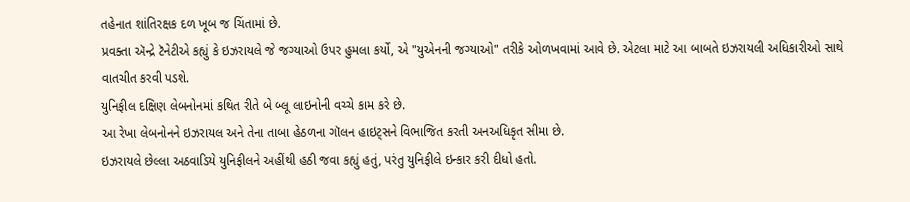તહેનાત શાંતિરક્ષક દળ ખૂબ જ ચિંતામાં છે.
પ્રવક્તા ઍન્દ્રે ટૅનેટીએ કહ્યું કે ઇઝરાયલે જે જગ્યાઓ ઉપર હુમલા કર્યો, એ "યુએનની જગ્યાઓ" તરીકે ઓળખવામાં આવે છે. એટલા માટે આ બાબતે ઇઝરાયલી અધિકારીઓ સાથે વાતચીત કરવી પડશે.
યુનિફીલ દક્ષિણ લેબનોનમાં કથિત રીતે બે બ્લૂ લાઇનોની વચ્ચે કામ કરે છે.
આ રેખા લેબનોનને ઇઝરાયલ અને તેના તાબા હેઠળના ગૉલન હાઇટ્સને વિભાજિત કરતી અનઅધિકૃત સીમા છે.
ઇઝરાયલે છેલ્લા અઠવાડિયે યુનિફીલને અહીંથી હઠી જવા કહ્યું હતું, પરંતુ યુનિફીલે ઇન્કાર કરી દીધો હતો.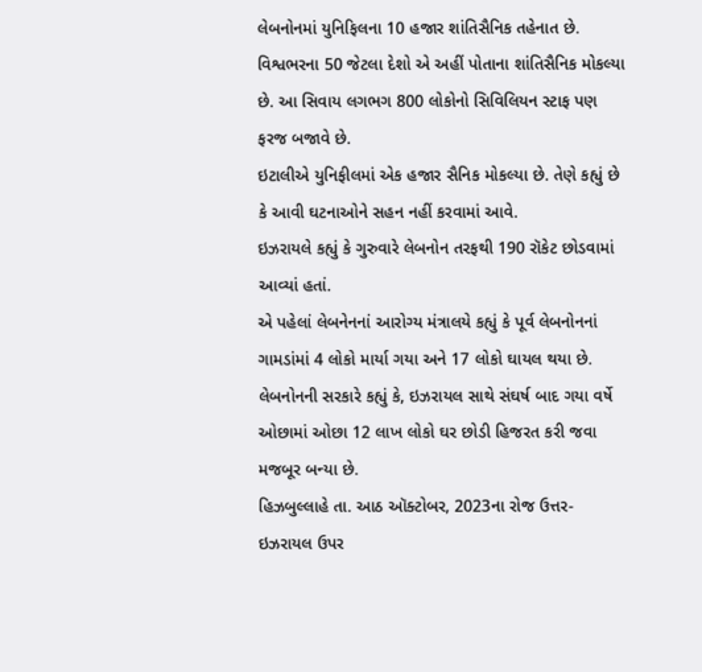લેબનોનમાં યુનિફિલના 10 હજાર શાંતિસૈનિક તહેનાત છે. વિશ્વભરના 50 જેટલા દેશો એ અહીં પોતાના શાંતિસૈનિક મોકલ્યા છે. આ સિવાય લગભગ 800 લોકોનો સિવિલિયન સ્ટાફ પણ ફરજ બજાવે છે.
ઇટાલીએ યુનિફીલમાં એક હજાર સૈનિક મોકલ્યા છે. તેણે કહ્યું છે કે આવી ઘટનાઓને સહન નહીં કરવામાં આવે.
ઇઝરાયલે કહ્યું કે ગુરુવારે લેબનોન તરફથી 190 રૉકેટ છોડવામાં આવ્યાં હતાં.
એ પહેલાં લેબનેનનાં આરોગ્ય મંત્રાલયે કહ્યું કે પૂર્વ લેબનોનનાં ગામડાંમાં 4 લોકો માર્યા ગયા અને 17 લોકો ઘાયલ થયા છે.
લેબનોનની સરકારે કહ્યું કે, ઇઝરાયલ સાથે સંઘર્ષ બાદ ગયા વર્ષે ઓછામાં ઓછા 12 લાખ લોકો ઘર છોડી હિજરત કરી જવા મજબૂર બન્યા છે.
હિઝબુલ્લાહે તા. આઠ ઑક્ટોબર, 2023ના રોજ ઉત્તર-ઇઝરાયલ ઉપર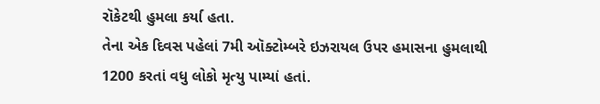રૉકેટથી હુમલા કર્યા હતા.
તેના એક દિવસ પહેલાં 7મી ઑક્ટોમ્બરે ઇઝરાયલ ઉપર હમાસના હુમલાથી 1200 કરતાં વધુ લોકો મૃત્યુ પામ્યાં હતાં.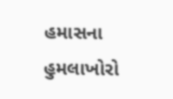હમાસના હુમલાખોરો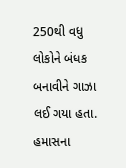250થી વધુ લોકોને બંધક બનાવીને ગાઝા લઈ ગયા હતા.
હમાસના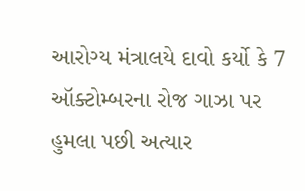આરોગ્ય મંત્રાલયે દાવો કર્યો કે 7 ઑક્ટોમ્બરના રોજ ગાઝા પર હુમલા પછી અત્યાર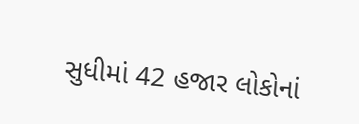સુધીમાં 42 હજાર લોકોનાં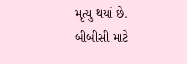મૃત્યુ થયાં છે.
બીબીસી માટે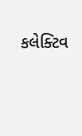કલેક્ટિવ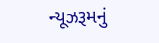ન્યૂઝરૂમનું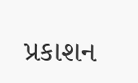પ્રકાશન